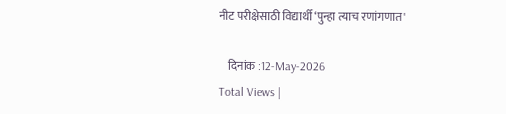नीट परीक्षेसाठी विद्यार्थी ‘पुन्हा त्याच रणांगणात'

    दिनांक :12-May-2026
Total Views |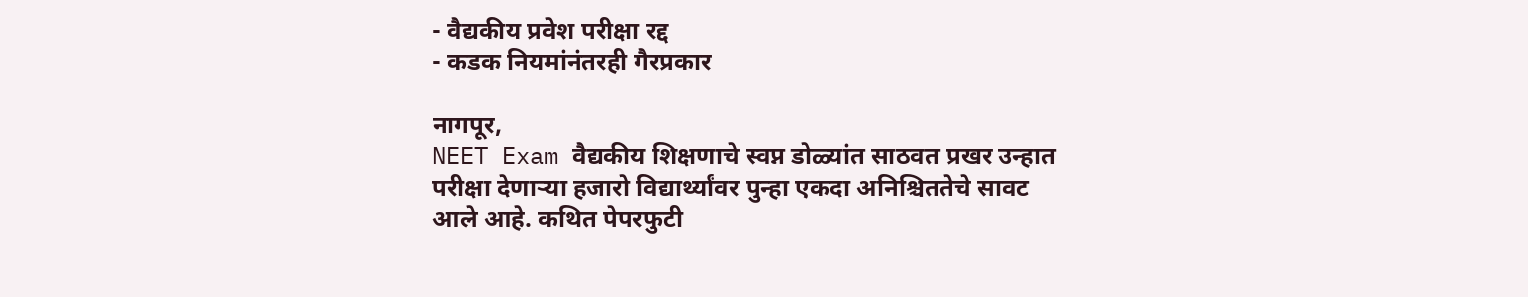- वैद्यकीय प्रवेश परीक्षा रद्द
- कडक नियमांनंतरही गैरप्रकार

नागपूर,
NEET Exam वैद्यकीय शिक्षणाचे स्वप्न डोळ्यांत साठवत प्रखर उन्हात परीक्षा देणाऱ्या हजारो विद्यार्थ्यांवर पुन्हा एकदा अनिश्चिततेचे सावट आले आहे. कथित पेपरफुटी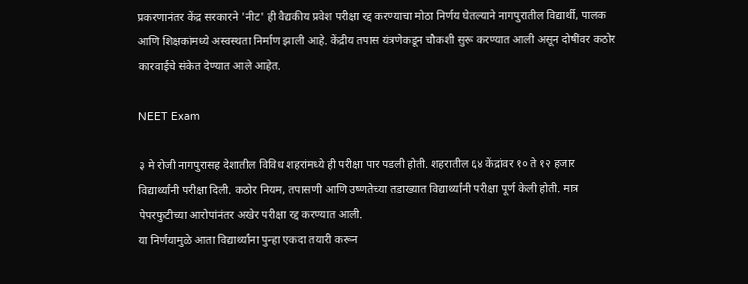प्रकरणानंतर केंद्र सरकारने 'नीट' ही वैद्यकीय प्रवेश परीक्षा रद्द करण्याचा मोठा निर्णय घेतल्याने नागपुरातील विद्यार्थी, पालक आणि शिक्षकांमध्ये अस्वस्थता निर्माण झाली आहे. केंद्रीय तपास यंत्रणेकडून चौकशी सुरू करण्यात आली असून दोषींवर कठोर कारवाईचे संकेत देण्यात आले आहेत.

NEET Exam

३ मे रोजी नागपुरासह देशातील विविध शहरांमध्ये ही परीक्षा पार पडली होती. शहरातील ६४ केंद्रांवर १० ते १२ हजार विद्यार्थ्यांनी परीक्षा दिली. कठोर नियम, तपासणी आणि उष्णतेच्या तडाख्यात विद्यार्थ्यांनी परीक्षा पूर्ण केली होती. मात्र पेपरफुटीच्या आरोपांनंतर अखेर परीक्षा रद्द करण्यात आली.
या निर्णयामुळे आता विद्यार्थ्यांना पुन्हा एकदा तयारी करून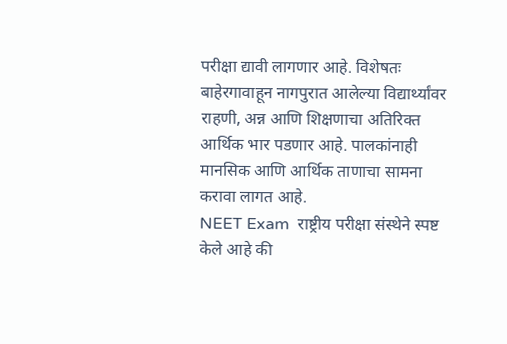परीक्षा द्यावी लागणार आहे. विशेषतः बाहेरगावाहून नागपुरात आलेल्या विद्यार्थ्यांवर राहणी, अन्न आणि शिक्षणाचा अतिरिक्त आर्थिक भार पडणार आहे. पालकांनाही मानसिक आणि आर्थिक ताणाचा सामना करावा लागत आहे.
NEET Exam  राष्ट्रीय परीक्षा संस्थेने स्पष्ट केले आहे की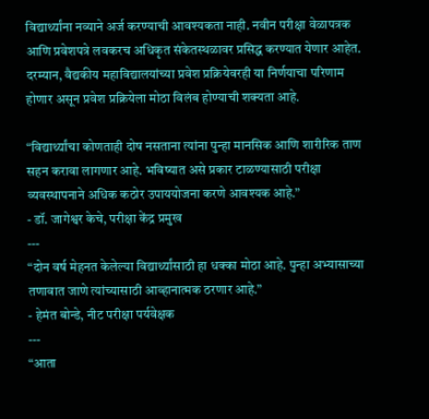विद्यार्थ्यांना नव्याने अर्ज करण्याची आवश्यकता नाही. नवीन परीक्षा वेळापत्रक आणि प्रवेशपत्रे लवकरच अधिकृत संकेतस्थळावर प्रसिद्ध करण्यात येणार आहेत. दरम्यान, वैद्यकीय महाविद्यालयांच्या प्रवेश प्रक्रियेवरही या निर्णयाचा परिणाम होणार असून प्रवेश प्रक्रियेला मोठा विलंब होण्याची शक्यता आहे.

“विद्यार्थ्यांचा कोणताही दोष नसताना त्यांना पुन्हा मानसिक आणि शारीरिक ताण सहन करावा लागणार आहे. भविष्यात असे प्रकार टाळण्यासाठी परीक्षा व्यवस्थापनाने अधिक कठोर उपाययोजना करणे आवश्यक आहे.”
- डॉ. जागेश्वर केचे, परीक्षा केंद्र प्रमुख
---
“दोन वर्ष मेहनत केलेल्या विद्यार्थ्यांसाठी हा धक्का मोठा आहे. पुन्हा अभ्यासाच्या तणावात जाणे त्यांच्यासाठी आव्हानात्मक ठरणार आहे.”
- हेमंत बोन्डे, नीट परीक्षा पर्यवेक्षक
---
“आता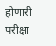होणारी परीक्षा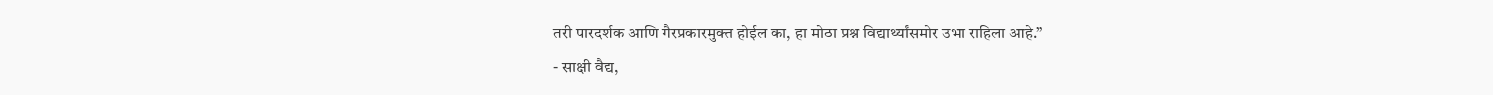तरी पारदर्शक आणि गैरप्रकारमुक्त होईल का, हा मोठा प्रश्न विद्यार्थ्यांसमोर उभा राहिला आहे.”
- साक्षी वैद्य,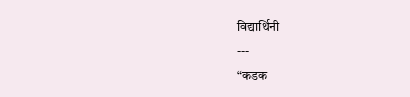विद्यार्थिनी
---
“कडक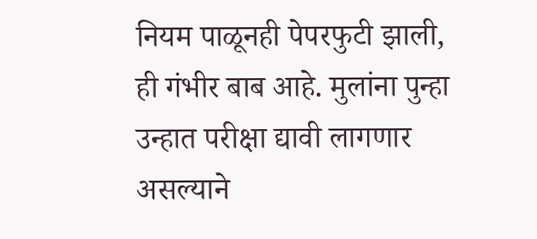नियम पाळूनही पेपरफुटी झाली, ही गंभीर बाब आहे. मुलांना पुन्हा उन्हात परीक्षा द्यावी लागणार असल्याने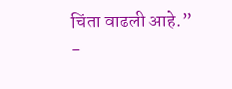चिंता वाढली आहे.”
-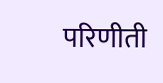परिणीती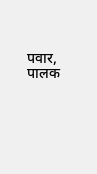पवार, पालक